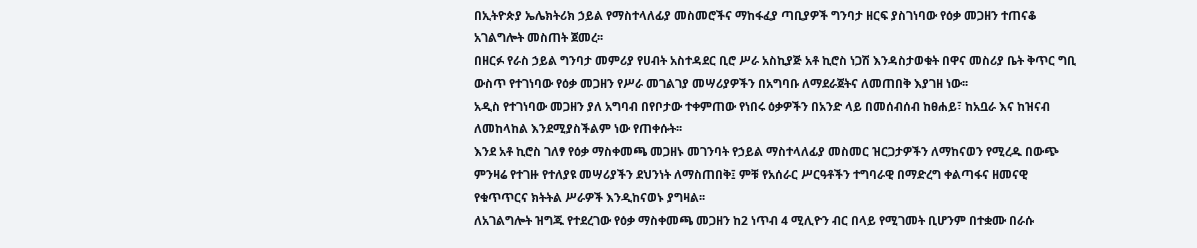በኢትዮጵያ ኤሌክትሪክ ኃይል የማስተላለፊያ መስመሮችና ማከፋፈያ ጣቢያዎች ግንባታ ዘርፍ ያስገነባው የዕቃ መጋዘን ተጠናቆ አገልግሎት መስጠት ጀመረ፡፡
በዘርፉ የራስ ኃይል ግንባታ መምሪያ የሀብት አስተዳደር ቢሮ ሥራ አስኪያጅ አቶ ኪሮስ ነጋሽ እንዳስታወቁት በዋና መስሪያ ቤት ቅጥር ግቢ ውስጥ የተገነባው የዕቃ መጋዘን የሥራ መገልገያ መሣሪያዎችን በአግባቡ ለማደራጀትና ለመጠበቅ እያገዘ ነው፡፡
አዲስ የተገነባው መጋዘን ያለ አግባብ በየቦታው ተቀምጠው የነበሩ ዕቃዎችን በአንድ ላይ በመሰብሰብ ከፀሐይ፣ ከአቧራ እና ከዝናብ ለመከላከል እንደሚያስችልም ነው የጠቀሱት፡፡
እንደ አቶ ኪሮስ ገለፃ የዕቃ ማስቀመጫ መጋዘኑ መገንባት የኃይል ማስተላለፊያ መስመር ዝርጋታዎችን ለማከናወን የሚረዱ በውጭ ምንዛሬ የተገዙ የተለያዩ መሣሪያችን ደህንነት ለማስጠበቅ፤ ምቹ የአሰራር ሥርዓቶችን ተግባራዊ በማድረግ ቀልጣፋና ዘመናዊ የቁጥጥርና ክትትል ሥራዎች እንዲከናወኑ ያግዛል፡፡
ለአገልግሎት ዝግጁ የተደረገው የዕቃ ማስቀመጫ መጋዘን ከ2 ነጥብ 4 ሚሊዮን ብር በላይ የሚገመት ቢሆንም በተቋሙ በራሱ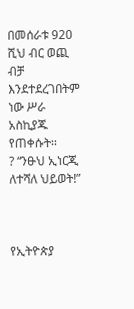በመሰራቱ 920 ሺህ ብር ወጪ ብቻ እንደተደረገበትም ነው ሥራ አስኪያጁ የጠቀሱት፡፡
? “ንፁህ ኢነርጂ ለተሻለ ህይወት!”



የኢትዮጵያ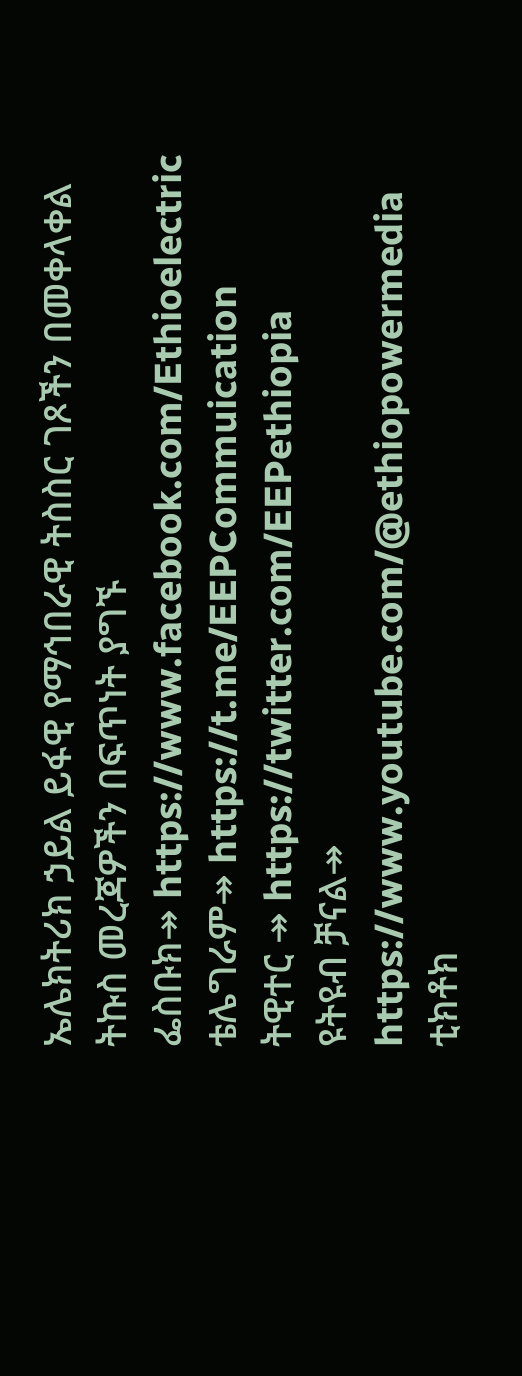ኤሌክትሪክ ኃይል ይፋዊ የማኅበራዊ ትስስር ገጾችን በመቀላቀል ትኩስ መረጃዎችን በፍጥነት ያግኙ
ፌስቡክ↠ https://www.facebook.com/Ethioelectric
ቴሌግራም↠ https://t.me/EEPCommuication
ትዊተር ↠ https://twitter.com/EEPethiopia
ዩትዩብ ቻናል↠ https://www.youtube.com/@ethiopowermedia
ቲክቶክ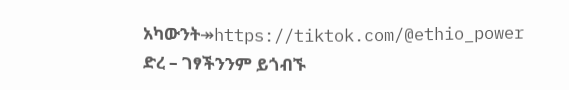አካውንት↠https://tiktok.com/@ethio_power
ድረ – ገፃችንንም ይጎብኙ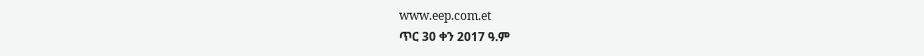www.eep.com.et
ጥር 30 ቀን 2017 ዓ.ም